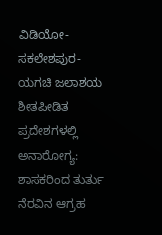ವಿಡಿಯೋ- ಸಕಲೇಶಪುರ-ಯಗಚಿ ಜಲಾಶಯ ಶೀತಪೀಡಿತ ಪ್ರದೇಶಗಳಲ್ಲಿ ಅನಾರೋಗ್ಯ: ಶಾಸಕರಿಂದ ತುರ್ತು ನೆರವಿನ ಆಗ್ರಹ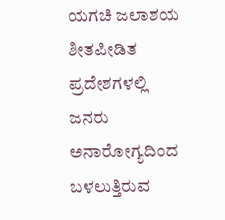ಯಗಚಿ ಜಲಾಶಯ ಶೀತಪೀಡಿತ ಪ್ರದೇಶಗಳಲ್ಲಿ ಜನರು ಅನಾರೋಗ್ಯದಿಂದ ಬಳಲುತ್ತಿರುವ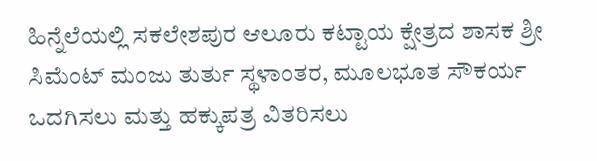ಹಿನ್ನೆಲೆಯಲ್ಲಿ ಸಕಲೇಶಪುರ ಆಲೂರು ಕಟ್ಟಾಯ ಕ್ಷೇತ್ರದ ಶಾಸಕ ಶ್ರೀ ಸಿಮೆಂಟ್ ಮಂಜು ತುರ್ತು ಸ್ಥಳಾಂತರ, ಮೂಲಭೂತ ಸೌಕರ್ಯ ಒದಗಿಸಲು ಮತ್ತು ಹಕ್ಕುಪತ್ರ ವಿತರಿಸಲು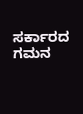ಸರ್ಕಾರದ ಗಮನ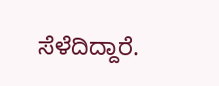ಸೆಳೆದಿದ್ದಾರೆ.